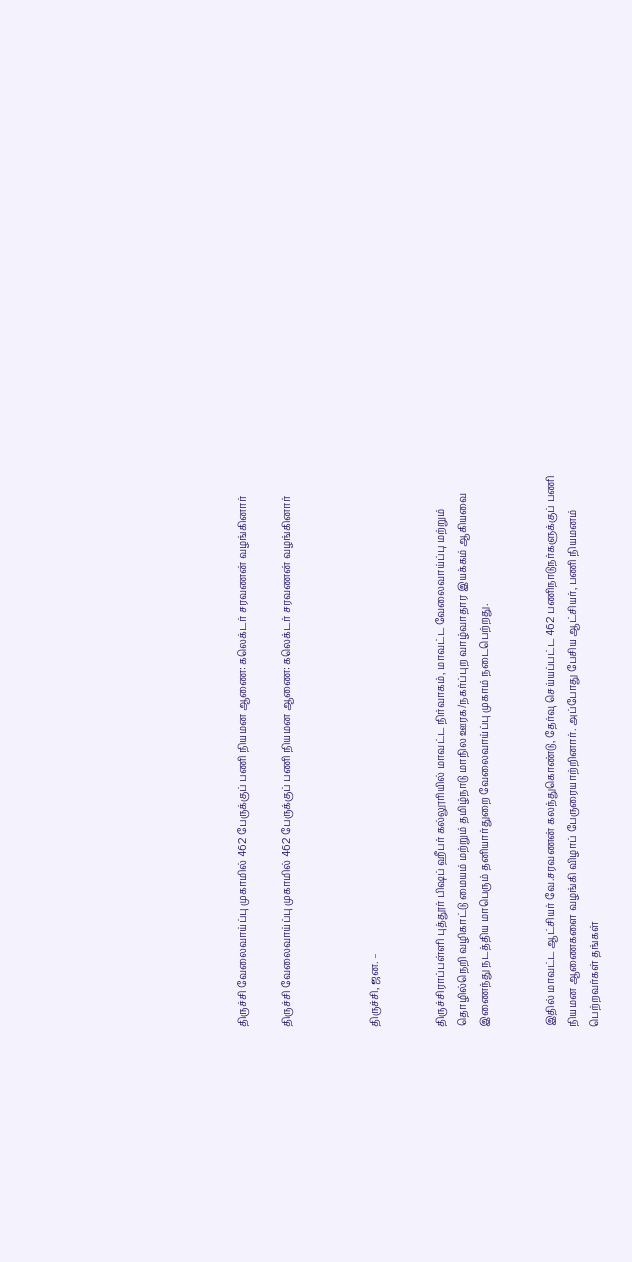திருச்சி வேலைவாய்ப்பு முகாமில் 462 பேருக்குப் பணி நியமன ஆணை: கலெக்டர் சரவணன் வழங்கினார்

திருச்சி வேலைவாய்ப்பு முகாமில் 462 பேருக்குப் பணி நியமன ஆணை: கலெக்டர் சரவணன் வழங்கினார்



திருச்சி, ஜன. –


திருச்சிராப்பள்ளி புத்தூர் பிஷப் ஹீபர் கல்லூரியில் மாவட்ட நிர்வாகம், மாவட்ட வேலைவாய்ப்பு மற்றும் தொழில்நெறி வழிகாட்டு மையம் மற்றும் தமிழ்நாடு மாநில ஊரக/நகர்ப்புற வாழ்வாதார இயக்கம் ஆகியவை இணைந்து நடத்திய மாபெரும் தனியார்துறை வேலைவாய்ப்பு முகாம் நடைபெற்றது.


இதில் மாவட்ட ஆட்சியர் வே.சரவணன் கலந்துகொண்டு, தேர்வு செய்யப்பட்ட 462 பணிநாடுநர்களுக்குப் பணி நியமன ஆணைகளை வழங்கி விழாப் பேருரையாற்றினார். அப்போது பேசிய ஆட்சியர், பணி நியமனம் பெற்றவர்கள் தங்கள்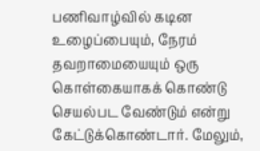பணிவாழ்வில் கடின உழைப்பையும், நேரம் தவறாமையையும் ஒரு கொள்கையாகக் கொண்டு செயல்பட வேண்டும் என்று கேட்டுக்கொண்டார். மேலும்,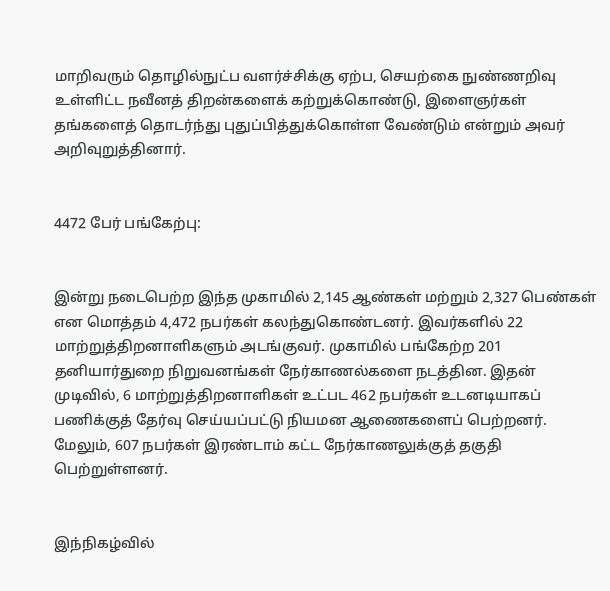மாறிவரும் தொழில்நுட்ப வளர்ச்சிக்கு ஏற்ப, செயற்கை நுண்ணறிவு உள்ளிட்ட நவீனத் திறன்களைக் கற்றுக்கொண்டு, இளைஞர்கள் தங்களைத் தொடர்ந்து புதுப்பித்துக்கொள்ள வேண்டும் என்றும் அவர் அறிவுறுத்தினார்.


4472 பேர் பங்கேற்பு:


இன்று நடைபெற்ற இந்த முகாமில் 2,145 ஆண்கள் மற்றும் 2,327 பெண்கள் என மொத்தம் 4,472 நபர்கள் கலந்துகொண்டனர். இவர்களில் 22 மாற்றுத்திறனாளிகளும் அடங்குவர். முகாமில் பங்கேற்ற 201 தனியார்துறை நிறுவனங்கள் நேர்காணல்களை நடத்தின. இதன் முடிவில், 6 மாற்றுத்திறனாளிகள் உட்பட 462 நபர்கள் உடனடியாகப் பணிக்குத் தேர்வு செய்யப்பட்டு நியமன ஆணைகளைப் பெற்றனர். மேலும், 607 நபர்கள் இரண்டாம் கட்ட நேர்காணலுக்குத் தகுதி பெற்றுள்ளனர்.


இந்நிகழ்வில்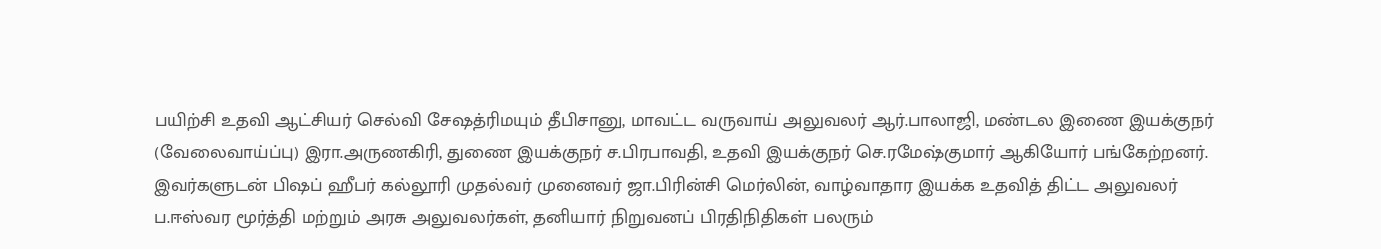பயிற்சி உதவி ஆட்சியர் செல்வி சேஷத்ரிமயும் தீபிசானு, மாவட்ட வருவாய் அலுவலர் ஆர்.பாலாஜி, மண்டல இணை இயக்குநர் (வேலைவாய்ப்பு) இரா.அருணகிரி, துணை இயக்குநர் ச.பிரபாவதி, உதவி இயக்குநர் செ.ரமேஷ்குமார் ஆகியோர் பங்கேற்றனர். இவர்களுடன் பிஷப் ஹீபர் கல்லூரி முதல்வர் முனைவர் ஜா.பிரின்சி மெர்லின், வாழ்வாதார இயக்க உதவித் திட்ட அலுவலர் ப.ஈஸ்வர மூர்த்தி மற்றும் அரசு அலுவலர்கள், தனியார் நிறுவனப் பிரதிநிதிகள் பலரும்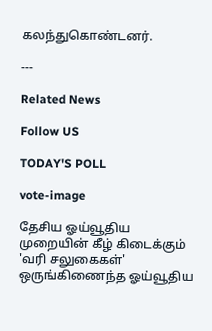கலந்துகொண்டனர்.

---

Related News

Follow US

TODAY'S POLL

vote-image

தேசிய ஓய்வூதிய முறையின் கீழ் கிடைக்கும் 'வரி சலுகைகள்' ஒருங்கிணைந்த ஓய்வூதிய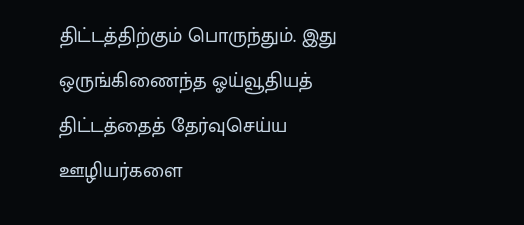திட்டத்திற்கும் பொருந்தும். இது ஒருங்கிணைந்த ஓய்வூதியத் திட்டத்தைத் தேர்வுசெய்ய ஊழியர்களை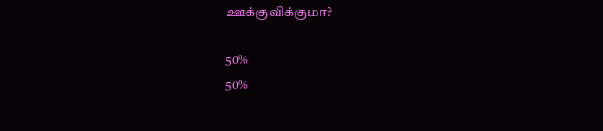ஊக்குவிக்குமா?

50%
50%